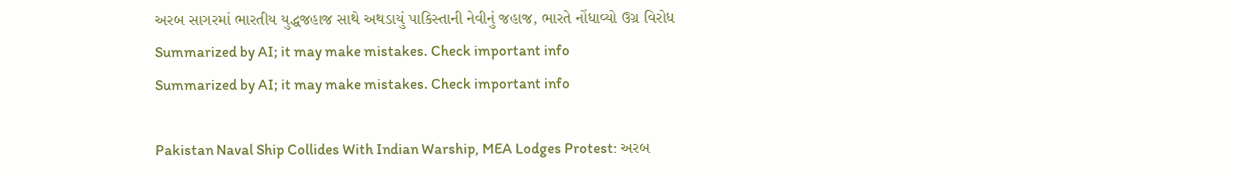અરબ સાગરમાં ભારતીય યુદ્ધજહાજ સાથે અથડાયું પાકિસ્તાની નેવીનું જહાજ, ભારતે નોંધાવ્યો ઉગ્ર વિરોધ
Summarized by AI; it may make mistakes. Check important info
Summarized by AI; it may make mistakes. Check important info

Pakistan Naval Ship Collides With Indian Warship, MEA Lodges Protest: અરબ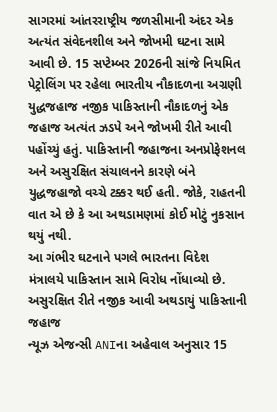સાગરમાં આંતરરાષ્ટ્રીય જળસીમાની અંદર એક અત્યંત સંવેદનશીલ અને જોખમી ઘટના સામે આવી છે. 15 સપ્ટેમ્બર 2026ની સાંજે નિયમિત પેટ્રોલિંગ પર રહેલા ભારતીય નૌકાદળના અગ્રણી યુદ્ધજહાજ નજીક પાકિસ્તાની નૌકાદળનું એક જહાજ અત્યંત ઝડપે અને જોખમી રીતે આવી પહોંચ્યું હતું. પાકિસ્તાની જહાજના અનપ્રોફેશનલ અને અસુરક્ષિત સંચાલનને કારણે બંને યુદ્ધજહાજો વચ્ચે ટક્કર થઈ હતી. જોકે, રાહતની વાત એ છે કે આ અથડામણમાં કોઈ મોટું નુકસાન થયું નથી.
આ ગંભીર ઘટનાને પગલે ભારતના વિદેશ મંત્રાલયે પાકિસ્તાન સામે વિરોધ નોંધાવ્યો છે.
અસુરક્ષિત રીતે નજીક આવી અથડાયું પાકિસ્તાની જહાજ
ન્યૂઝ એજન્સી ANIના અહેવાલ અનુસાર 15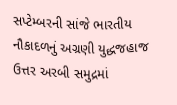સપ્ટેમ્બરની સાંજે ભારતીય નૌકાદળનું અગ્રણી યુદ્ધજહાજ ઉત્તર અરબી સમુદ્રમાં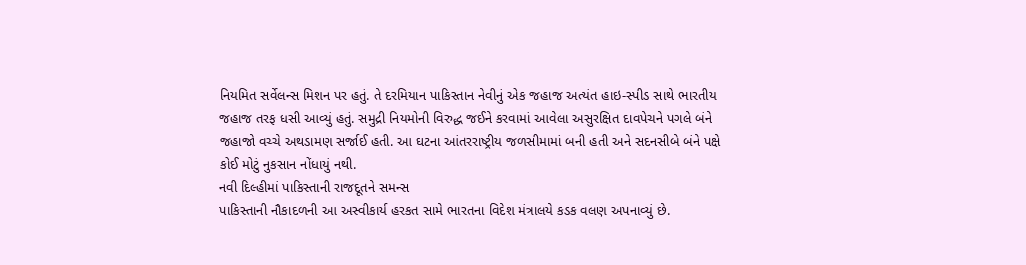નિયમિત સર્વેલન્સ મિશન પર હતું. તે દરમિયાન પાકિસ્તાન નેવીનું એક જહાજ અત્યંત હાઇ-સ્પીડ સાથે ભારતીય જહાજ તરફ ધસી આવ્યું હતું. સમુદ્રી નિયમોની વિરુદ્ધ જઈને કરવામાં આવેલા અસુરક્ષિત દાવપેચને પગલે બંને જહાજો વચ્ચે અથડામણ સર્જાઈ હતી. આ ઘટના આંતરરાષ્ટ્રીય જળસીમામાં બની હતી અને સદનસીબે બંને પક્ષે કોઈ મોટું નુકસાન નોંધાયું નથી.
નવી દિલ્હીમાં પાકિસ્તાની રાજદૂતને સમન્સ
પાકિસ્તાની નૌકાદળની આ અસ્વીકાર્ય હરકત સામે ભારતના વિદેશ મંત્રાલયે કડક વલણ અપનાવ્યું છે.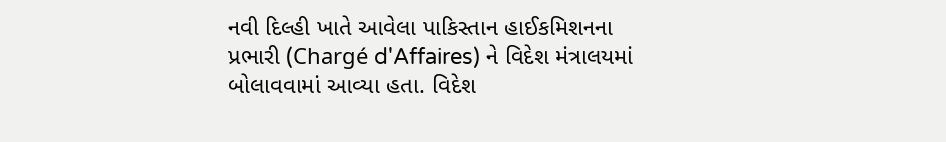નવી દિલ્હી ખાતે આવેલા પાકિસ્તાન હાઈકમિશનના પ્રભારી (Chargé d'Affaires) ને વિદેશ મંત્રાલયમાં બોલાવવામાં આવ્યા હતા. વિદેશ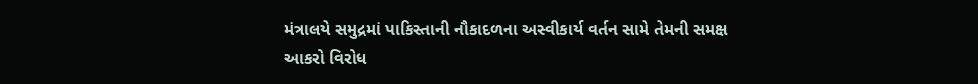મંત્રાલયે સમુદ્રમાં પાકિસ્તાની નૌકાદળના અસ્વીકાર્ય વર્તન સામે તેમની સમક્ષ આકરો વિરોધ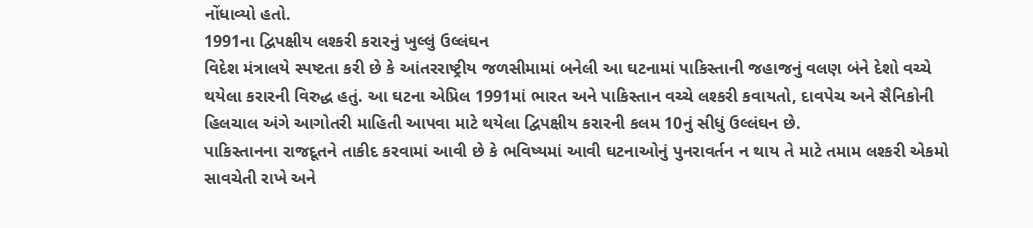નોંધાવ્યો હતો.
1991ના દ્વિપક્ષીય લશ્કરી કરારનું ખુલ્લું ઉલ્લંઘન
વિદેશ મંત્રાલયે સ્પષ્ટતા કરી છે કે આંતરરાષ્ટ્રીય જળસીમામાં બનેલી આ ઘટનામાં પાકિસ્તાની જહાજનું વલણ બંને દેશો વચ્ચે થયેલા કરારની વિરુદ્ધ હતું. આ ઘટના એપ્રિલ 1991માં ભારત અને પાકિસ્તાન વચ્ચે લશ્કરી કવાયતો, દાવપેચ અને સૈનિકોની હિલચાલ અંગે આગોતરી માહિતી આપવા માટે થયેલા દ્વિપક્ષીય કરારની કલમ 10નું સીધું ઉલ્લંઘન છે.
પાકિસ્તાનના રાજદૂતને તાકીદ કરવામાં આવી છે કે ભવિષ્યમાં આવી ઘટનાઓનું પુનરાવર્તન ન થાય તે માટે તમામ લશ્કરી એકમો સાવચેતી રાખે અને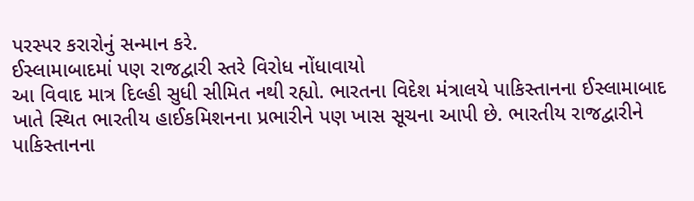પરસ્પર કરારોનું સન્માન કરે.
ઈસ્લામાબાદમાં પણ રાજદ્વારી સ્તરે વિરોધ નોંધાવાયો
આ વિવાદ માત્ર દિલ્હી સુધી સીમિત નથી રહ્યો. ભારતના વિદેશ મંત્રાલયે પાકિસ્તાનના ઈસ્લામાબાદ ખાતે સ્થિત ભારતીય હાઈકમિશનના પ્રભારીને પણ ખાસ સૂચના આપી છે. ભારતીય રાજદ્વારીને પાકિસ્તાનના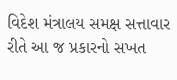વિદેશ મંત્રાલય સમક્ષ સત્તાવાર રીતે આ જ પ્રકારનો સખત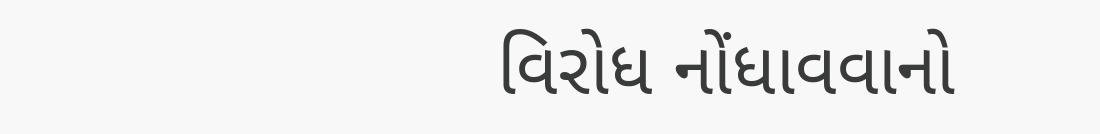વિરોધ નોંધાવવાનો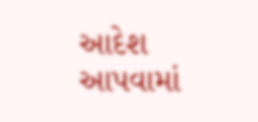આદેશ આપવામાં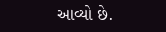આવ્યો છે.